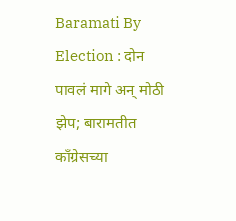Baramati By Election : दोन पावलं मागे अन् मोठी झेप; बारामतीत काँग्रेसच्या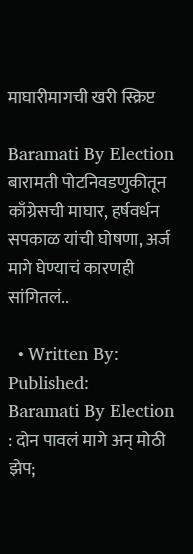माघारीमागची खरी स्क्रिप्ट

Baramati By Election बारामती पोटनिवडणुकीतून काँग्रेसची माघार, हर्षवर्धन सपकाळ यांची घोषणा, अर्ज मागे घेण्याचं कारणही सांगितलं..

  • Written By: Published:
Baramati By Election : दोन पावलं मागे अन् मोठी झेप;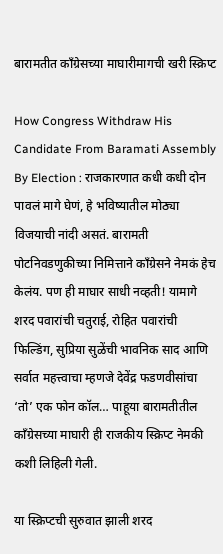बारामतीत काँग्रेसच्या माघारीमागची खरी स्क्रिप्ट

How Congress Withdraw His Candidate From Baramati Assembly By Election : राजकारणात कधी कधी दोन पावलं मागे घेणं, हे भविष्यातील मोठ्या विजयाची नांदी असतं. बारामती पोटनिवडणुकीच्या निमित्ताने काँग्रेसने नेमकं हेच केलंय. पण ही माघार साधी नव्हती! यामागे शरद पवारांची चतुराई, रोहित पवारांची फिल्डिंग, सुप्रिया सुळेंची भावनिक साद आणि सर्वात महत्त्वाचा म्हणजे देवेंद्र फडणवीसांचा ‘तो’ एक फोन कॉल… पाहूया बारामतीतील काँग्रेसच्या माघारी ही राजकीय स्क्रिप्ट नेमकी कशी लिहिली गेली.

या स्क्रिप्टची सुरुवात झाली शरद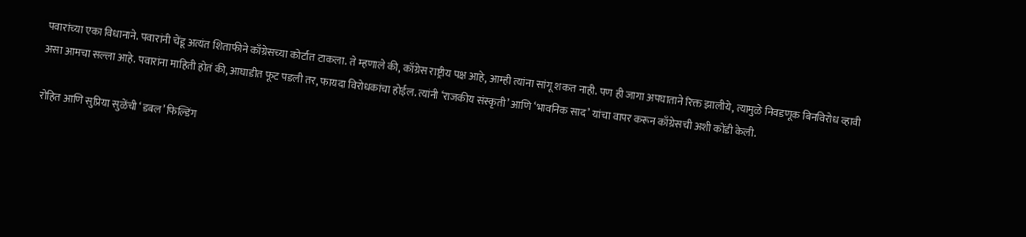पवारांच्या एका विधानाने. पवारांनी चेंडू अत्यंत शिताफीने काँग्रेसच्या कोर्टात टाकला. ते म्हणाले की, काँग्रेस राष्ट्रीय पक्ष आहे, आम्ही त्यांना सांगू शकत नाही. पण ही जागा अपघाताने रिक्त झालीये, त्यामुळे निवडणूक बिनविरोध व्हावी असा आमचा सल्ला आहे. पवारांना माहिती होतं की, आघाडीत फूट पडली तर, फायदा विरोधकांचा होईल. त्यांनी ‘राजकीय संस्कृती’ आणि ‘भावनिक साद’ यांचा वापर करून काँग्रेसची अशी कोंडी केली.

रोहित आणि सुप्रिया सुळेंची ‘डबल’ फिल्डिंग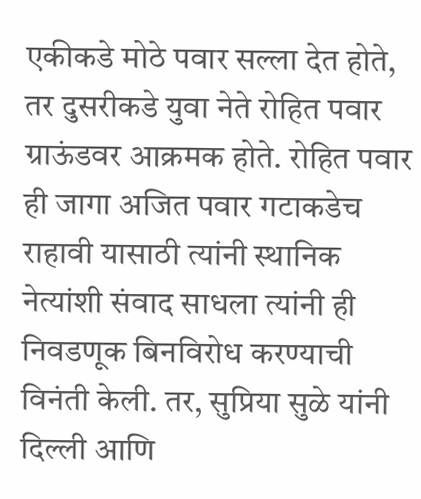एकीकडे मोठे पवार सल्ला देत होते, तर दुसरीकडे युवा नेते रोहित पवार ग्राऊंडवर आक्रमक होते. रोहित पवार ही जागा अजित पवार गटाकडेच राहावी यासाठी त्यांनी स्थानिक नेत्यांशी संवाद साधला त्यांनी ही निवडणूक बिनविरोध करण्याची विनंती केली. तर, सुप्रिया सुळे यांनी दिल्ली आणि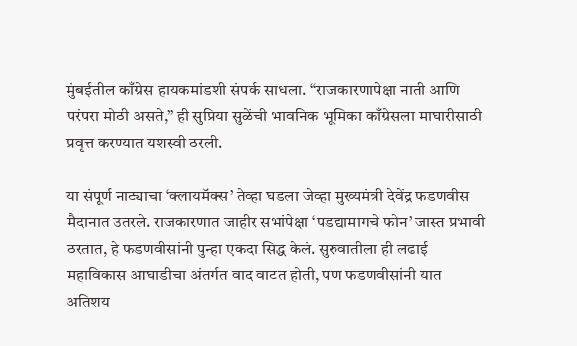मुंबईतील काँग्रेस हायकमांडशी संपर्क साधला. “राजकारणापेक्षा नाती आणि परंपरा मोठी असते,” ही सुप्रिया सुळेंची भावनिक भूमिका काँग्रेसला माघारीसाठी प्रवृत्त करण्यात यशस्वी ठरली.

या संपूर्ण नाट्याचा ‘क्लायमॅक्स’ तेव्हा घडला जेव्हा मुख्यमंत्री देवेंद्र फडणवीस मैदानात उतरले. राजकारणात जाहीर सभांपेक्षा ‘पडद्यामागचे फोन’ जास्त प्रभावी ठरतात, हे फडणवीसांनी पुन्हा एकदा सिद्ध केलं. सुरुवातीला ही लढाई महाविकास आघाडीचा अंतर्गत वाद वाटत होती, पण फडणवीसांनी यात अतिशय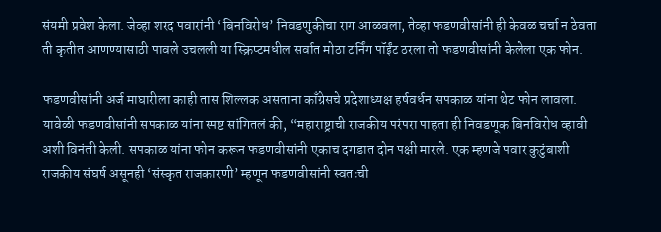संयमी प्रवेश केला. जेव्हा शरद पवारांनी ‘बिनविरोध’ निवडणुकीचा राग आळवला, तेव्हा फडणवीसांनी ही केवळ चर्चा न ठेवता ती कृतीत आणण्यासाठी पावले उचलली या स्क्रिप्टमधील सर्वात मोठा टर्निंग पॉईंट ठरला तो फडणवीसांनी केलेला एक फोन.

फडणवीसांनी अर्ज माघारीला काही तास शिल्लक असताना काँग्रेसचे प्रदेशाध्यक्ष हर्षवर्धन सपकाळ यांना थेट फोन लावला. यावेळी फडणवीसांनी सपकाळ यांना स्पष्ट सांगितलं की, “महाराष्ट्राची राजकीय परंपरा पाहता ही निवडणूक बिनविरोध व्हावी अशी विनंती केली. सपकाळ यांना फोन करून फडणवीसांनी एकाच दगडात दोन पक्षी मारले. एक म्हणजे पवार कुटुंबाशी राजकीय संघर्ष असूनही ‘संस्कृत राजकारणी’ म्हणून फडणवीसांनी स्वतःची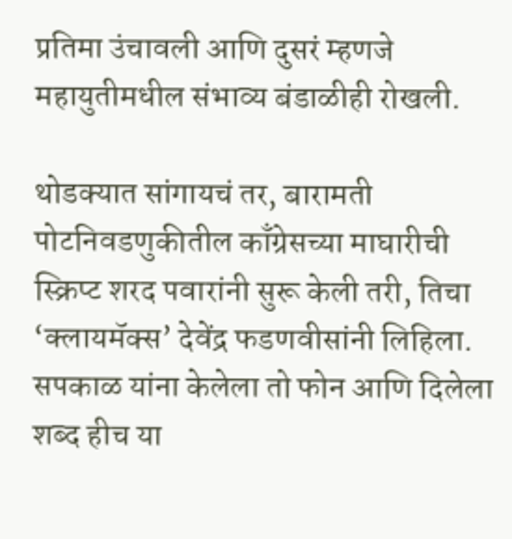प्रतिमा उंचावली आणि दुसरं म्हणजे महायुतीमधील संभाव्य बंडाळीही रोखली.

थोडक्यात सांगायचं तर, बारामती पोटनिवडणुकीतील काँग्रेसच्या माघारीची स्क्रिप्ट शरद पवारांनी सुरू केली तरी, तिचा ‘क्लायमॅक्स’ देवेंद्र फडणवीसांनी लिहिला. सपकाळ यांना केलेला तो फोन आणि दिलेला शब्द हीच या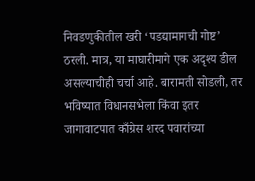निवडणुकीतील खरी ‘पडद्यामागची गोष्ट’ ठरली. मात्र, या माघारीमागे एक अदृश्य डील असल्याचीही चर्चा आहे. बारामती सोडली, तर भविष्यात विधानसभेला किंवा इतर जागावाटपात काँग्रेस शरद पवारांच्या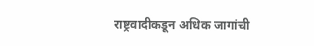राष्ट्रवादीकडून अधिक जागांची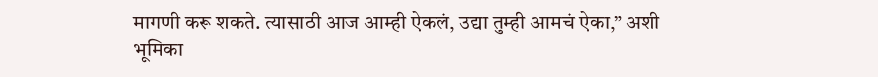मागणी करू शकते. त्यासाठी आज आम्ही ऐकलं, उद्या तुम्ही आमचं ऐका,” अशी भूमिका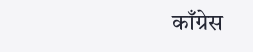काँग्रेस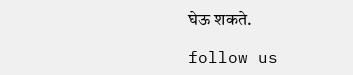घेऊ शकते.

follow us